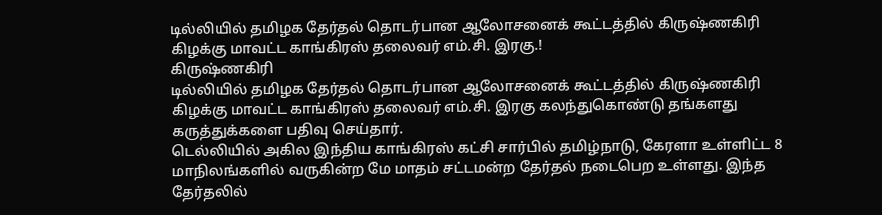டில்லியில் தமிழக தேர்தல் தொடர்பான ஆலோசனைக் கூட்டத்தில் கிருஷ்ணகிரி கிழக்கு மாவட்ட காங்கிரஸ் தலைவர் எம்.சி. இரகு.!
கிருஷ்ணகிரி
டில்லியில் தமிழக தேர்தல் தொடர்பான ஆலோசனைக் கூட்டத்தில் கிருஷ்ணகிரி கிழக்கு மாவட்ட காங்கிரஸ் தலைவர் எம்.சி. இரகு கலந்துகொண்டு தங்களது கருத்துக்களை பதிவு செய்தார்.
டெல்லியில் அகில இந்திய காங்கிரஸ் கட்சி சார்பில் தமிழ்நாடு, கேரளா உள்ளிட்ட 8 மாநிலங்களில் வருகின்ற மே மாதம் சட்டமன்ற தேர்தல் நடைபெற உள்ளது. இந்த தேர்தலில்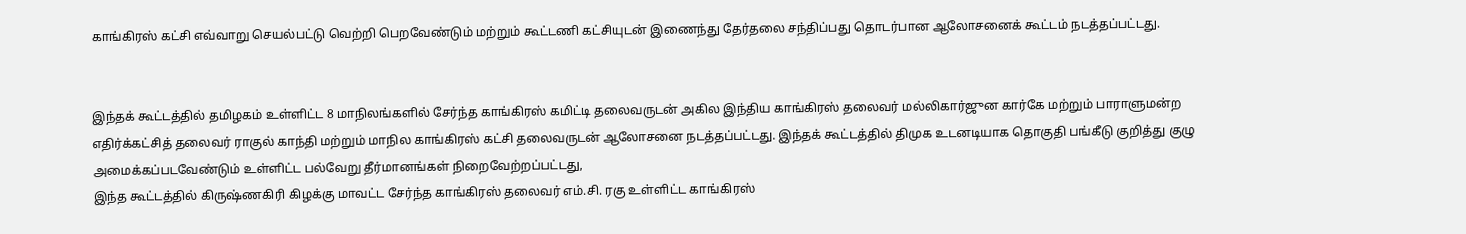காங்கிரஸ் கட்சி எவ்வாறு செயல்பட்டு வெற்றி பெறவேண்டும் மற்றும் கூட்டணி கட்சியுடன் இணைந்து தேர்தலை சந்திப்பது தொடர்பான ஆலோசனைக் கூட்டம் நடத்தப்பட்டது.


இந்தக் கூட்டத்தில் தமிழகம் உள்ளிட்ட 8 மாநிலங்களில் சேர்ந்த காங்கிரஸ் கமிட்டி தலைவருடன் அகில இந்திய காங்கிரஸ் தலைவர் மல்லிகார்ஜுன கார்கே மற்றும் பாராளுமன்ற எதிர்க்கட்சித் தலைவர் ராகுல் காந்தி மற்றும் மாநில காங்கிரஸ் கட்சி தலைவருடன் ஆலோசனை நடத்தப்பட்டது. இந்தக் கூட்டத்தில் திமுக உடனடியாக தொகுதி பங்கீடு குறித்து குழு அமைக்கப்படவேண்டும் உள்ளிட்ட பல்வேறு தீர்மானங்கள் நிறைவேற்றப்பட்டது,
இந்த கூட்டத்தில் கிருஷ்ணகிரி கிழக்கு மாவட்ட சேர்ந்த காங்கிரஸ் தலைவர் எம்.சி. ரகு உள்ளிட்ட காங்கிரஸ்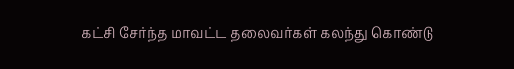கட்சி சேர்ந்த மாவட்ட தலைவர்கள் கலந்து கொண்டு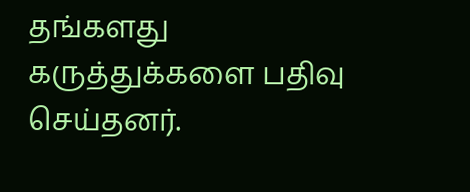தங்களது கருத்துக்களை பதிவு செய்தனர்.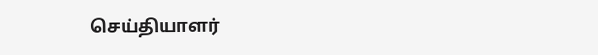செய்தியாளர்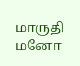மாருதி மனோ